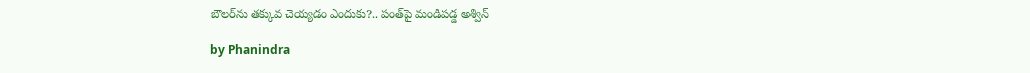బౌలర్‌ను తక్కువ చెయ్యడం ఎందుకు?.. పంత్‌పై మండిపడ్డ అశ్విన్

by Phanindra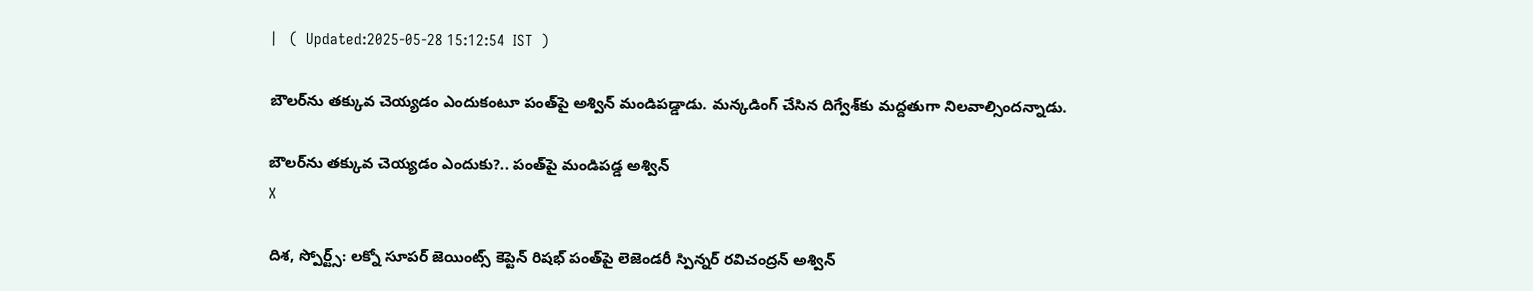|   (  Updated:2025-05-28 15:12:54  IST  )

బౌలర్‌ను తక్కువ చెయ్యడం ఎందుకంటూ పంత్‌పై అశ్విన్ మండిపడ్డాడు. మన్కడింగ్ చేసిన దిగ్వేశ్‌కు మద్దతుగా నిలవాల్సిందన్నాడు.

బౌలర్‌ను తక్కువ చెయ్యడం ఎందుకు?.. పంత్‌పై మండిపడ్డ అశ్విన్
X

దిశ, స్పోర్ట్స్: లక్నో సూపర్ జెయింట్స్ కెప్టెన్ రిషభ్ పంత్‌పై లెజెండరీ స్పిన్నర్ రవిచంద్రన్ అశ్విన్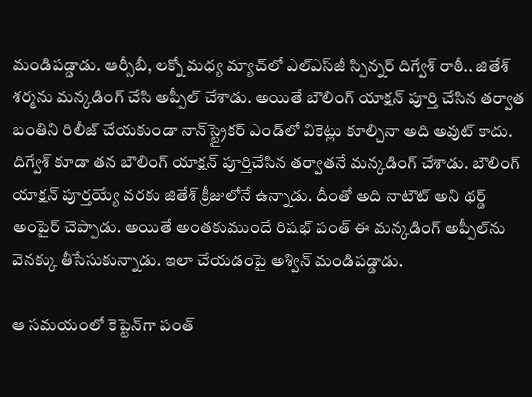మండిపడ్డాడు. ఆర్సీబీ, లక్నో మధ్య మ్యాచ్‌లో ఎల్ఎస్‌జీ స్పిన్నర్ దిగ్వేశ్ రాఠీ.. జితేశ్ శర్మను మన్కడింగ్ చేసి అప్పీల్ చేశాడు. అయితే బౌలింగ్ యాక్షన్ పూర్తి చేసిన తర్వాత బంతిని రిలీజ్ చేయకుండా నాన్‌స్ట్రైకర్ ఎండ్‌లో వికెట్లు కూల్చినా అది అవుట్ కాదు. దిగ్వేశ్ కూడా తన బౌలింగ్ యాక్షన్ పూర్తిచేసిన తర్వాతనే మన్కడింగ్ చేశాడు. బౌలింగ్ యాక్షన్ పూర్తయ్యే వరకు జితేశ్ క్రీజులోనే ఉన్నాడు. దీంతో అది నాటౌట్ అని థర్డ్ అంపైర్ చెప్పాడు. అయితే అంతకుముందే రిషభ్ పంత్ ఈ మన్కడింగ్ అప్పీల్‌ను వెనక్కు తీసేసుకున్నాడు. ఇలా చేయడంపై అశ్విన్ మండిపడ్డాడు.

ఆ సమయంలో కెప్టెన్‌గా పంత్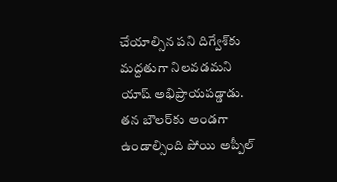చేయాల్సిన పని దిగ్వేశ్‌కు మద్దతుగా నిలవడమని యాష్ అభిప్రాయపడ్డాడు. తన బౌలర్‌కు అండగా ఉండాల్సింది పోయి అప్పీల్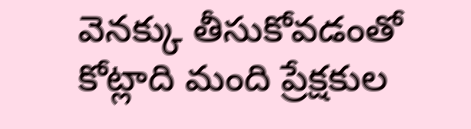వెనక్కు తీసుకోవడంతో కోట్లాది మంది ప్రేక్షకుల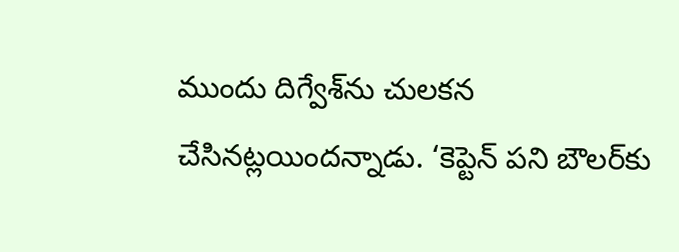ముందు దిగ్వేశ్‌ను చులకన చేసినట్లయిందన్నాడు. ‘కెప్టెన్ పని బౌలర్‌కు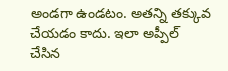అండగా ఉండటం. అతన్ని తక్కువ చేయడం కాదు. ఇలా అప్పీల్ చేసిన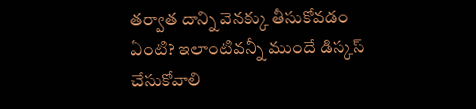తర్వాత దాన్ని వెనక్కు తీసుకోవడం ఏంటి? ఇలాంటివన్నీ ముందే డిస్కస్ చేసుకోవాలి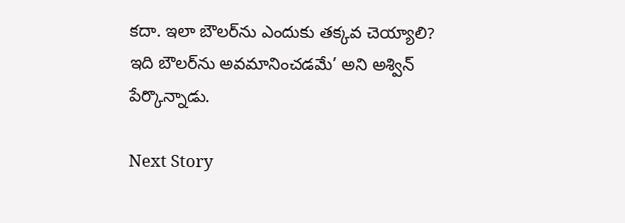కదా. ఇలా బౌలర్‌ను ఎందుకు తక్కవ చెయ్యాలి? ఇది బౌలర్‌ను అవమానించడమే’ అని అశ్విన్ పేర్కొన్నాడు.

Next Story